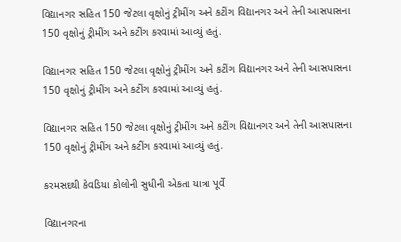વિદ્યાનગર સહિત 150 જેટલા વૃક્ષોનું ટ્રીમીંગ અને કટીંગ વિદ્યાનગર અને તેની આસપાસના 150 વૃક્ષોનું ટ્રીમીંગ અને કટીંગ કરવામાં આવ્યું હતું.

વિદ્યાનગર સહિત 150 જેટલા વૃક્ષોનું ટ્રીમીંગ અને કટીંગ વિદ્યાનગર અને તેની આસપાસના 150 વૃક્ષોનું ટ્રીમીંગ અને કટીંગ કરવામાં આવ્યું હતું.

વિદ્યાનગર સહિત 150 જેટલા વૃક્ષોનું ટ્રીમીંગ અને કટીંગ વિદ્યાનગર અને તેની આસપાસના 150 વૃક્ષોનું ટ્રીમીંગ અને કટીંગ કરવામાં આવ્યું હતું.

કરમસદથી કેવડિયા કોલોની સુધીની એકતા યાત્રા પૂર્વે

વિદ્યાનગરના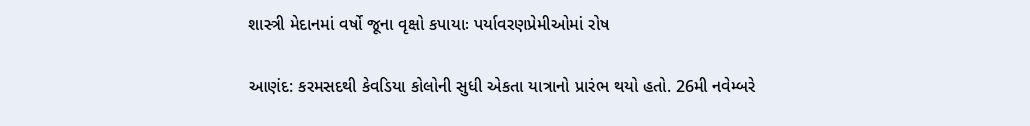શાસ્ત્રી મેદાનમાં વર્ષો જૂના વૃક્ષો કપાયાઃ પર્યાવરણપ્રેમીઓમાં રોષ

આણંદ: કરમસદથી કેવડિયા કોલોની સુધી એકતા યાત્રાનો પ્રારંભ થયો હતો. 26મી નવેમ્બરે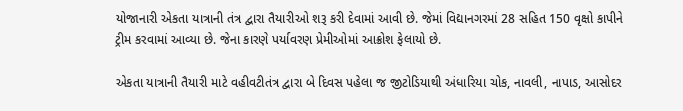યોજાનારી એકતા યાત્રાની તંત્ર દ્વારા તૈયારીઓ શરૂ કરી દેવામાં આવી છે. જેમાં વિદ્યાનગરમાં 28 સહિત 150 વૃક્ષો કાપીને ટ્રીમ કરવામાં આવ્યા છે. જેના કારણે પર્યાવરણ પ્રેમીઓમાં આક્રોશ ફેલાયો છે.

એકતા યાત્રાની તૈયારી માટે વહીવટીતંત્ર દ્વારા બે દિવસ પહેલા જ જીટોડિયાથી અંધારિયા ચોક, નાવલી, નાપાડ, આસોદર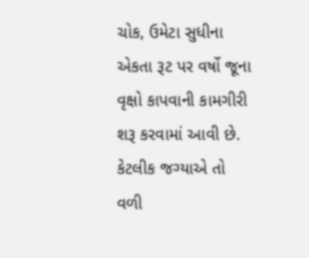ચોક, ઉમેટા સુધીના એકતા રૂટ પર વર્ષો જૂના વૃક્ષો કાપવાની કામગીરી શરૂ કરવામાં આવી છે. કેટલીક જગ્યાએ તો વળી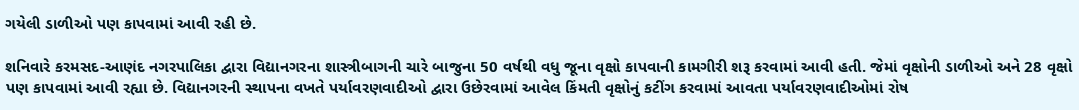ગયેલી ડાળીઓ પણ કાપવામાં આવી રહી છે.

શનિવારે કરમસદ-આણંદ નગરપાલિકા દ્વારા વિદ્યાનગરના શાસ્ત્રીબાગની ચારે બાજુના 50 વર્ષથી વધુ જૂના વૃક્ષો કાપવાની કામગીરી શરૂ કરવામાં આવી હતી. જેમાં વૃક્ષોની ડાળીઓ અને 28 વૃક્ષો પણ કાપવામાં આવી રહ્યા છે. વિદ્યાનગરની સ્થાપના વખતે પર્યાવરણવાદીઓ દ્વારા ઉછેરવામાં આવેલ કિંમતી વૃક્ષોનું કટીંગ કરવામાં આવતા પર્યાવરણવાદીઓમાં રોષ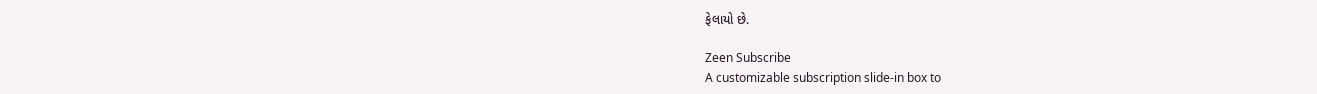ફેલાયો છે.

Zeen Subscribe
A customizable subscription slide-in box to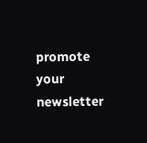promote your newsletter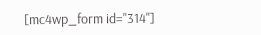[mc4wp_form id="314"]